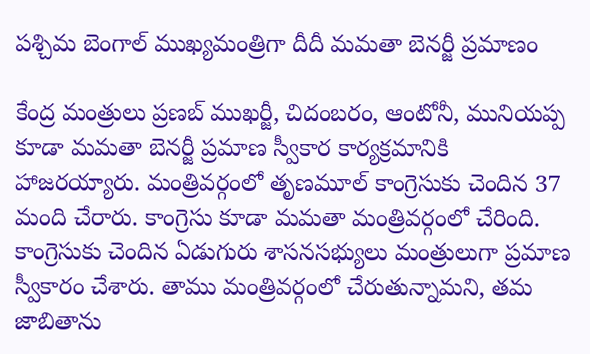పశ్చిమ బెంగాల్ ముఖ్యమంత్రిగా దీదీ మమతా బెనర్జీ ప్రమాణం

కేంద్ర మంత్రులు ప్రణబ్ ముఖర్జీ, చిదంబరం, ఆంటోనీ, మునియప్ప కూడా మమతా బెనర్జీ ప్రమాణ స్వీకార కార్యక్రమానికి హాజరయ్యారు. మంత్రివర్గంలో తృణమూల్ కాంగ్రెసుకు చెందిన 37 మంది చేరారు. కాంగ్రెసు కూడా మమతా మంత్రివర్గంలో చేరింది. కాంగ్రెసుకు చెందిన ఏడుగురు శాసనసభ్యులు మంత్రులుగా ప్రమాణ స్వీకారం చేశారు. తాము మంత్రివర్గంలో చేరుతున్నామని, తమ జాబితాను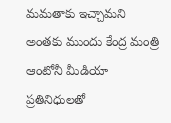మమతాకు ఇచ్చామని అంతకు ముందు కేంద్ర మంత్రి ఆంటోనీ మీడియా ప్రతినిధులతో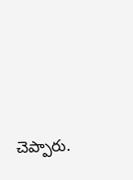చెప్పారు.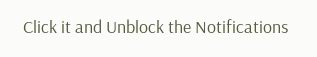Click it and Unblock the Notifications